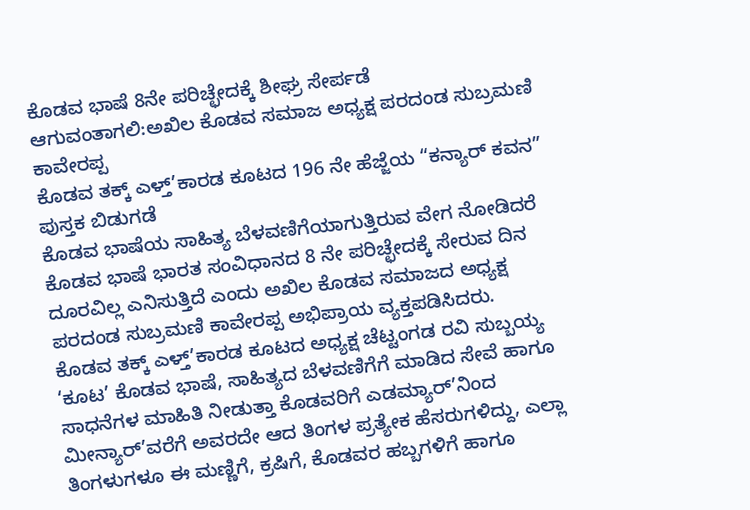ಕೊಡವ ಭಾಷೆ 8ನೇ ಪರಿಚ್ಛೇದಕ್ಕೆ ಶೀಘ್ರ ಸೇರ್ಪಡೆ ಆಗುವಂತಾಗಲಿ:ಅಖಿಲ ಕೊಡವ ಸಮಾಜ ಅಧ್ಯಕ್ಷ ಪರದಂಡ ಸುಬ್ರಮಣಿ ಕಾವೇರಪ್ಪ
ಕೊಡವ ತಕ್ಕ್ ಎಳ್ತ್’ಕಾರಡ ಕೂಟದ 196 ನೇ ಹೆಜ್ಜೆಯ “ಕನ್ಯಾರ್ ಕವನ” ಪುಸ್ತಕ ಬಿಡುಗಡೆ
ಕೊಡವ ಭಾಷೆಯ ಸಾಹಿತ್ಯ ಬೆಳವಣಿಗೆಯಾಗುತ್ತಿರುವ ವೇಗ ನೋಡಿದರೆ ಕೊಡವ ಭಾಷೆ ಭಾರತ ಸಂವಿಧಾನದ 8 ನೇ ಪರಿಚ್ಛೇದಕ್ಕೆ ಸೇರುವ ದಿನ ದೂರವಿಲ್ಲ ಎನಿಸುತ್ತಿದೆ ಎಂದು ಅಖಿಲ ಕೊಡವ ಸಮಾಜದ ಅಧ್ಯಕ್ಷ ಪರದಂಡ ಸುಬ್ರಮಣಿ ಕಾವೇರಪ್ಪ ಅಭಿಪ್ರಾಯ ವ್ಯಕ್ತಪಡಿಸಿದರು.
ಕೊಡವ ತಕ್ಕ್ ಎಳ್ತ್’ಕಾರಡ ಕೂಟದ ಅಧ್ಯಕ್ಷ ಚೆಟ್ಟಂಗಡ ರವಿ ಸುಬ್ಬಯ್ಯ ‘ಕೂಟ’ ಕೊಡವ ಭಾಷೆ, ಸಾಹಿತ್ಯದ ಬೆಳವಣಿಗೆಗೆ ಮಾಡಿದ ಸೇವೆ ಹಾಗೂ ಸಾಧನೆಗಳ ಮಾಹಿತಿ ನೀಡುತ್ತಾ ಕೊಡವರಿಗೆ ಎಡಮ್ಯಾರ್’ನಿಂದ ಮೀನ್ಯಾರ್’ವರೆಗೆ ಅವರದೇ ಆದ ತಿಂಗಳ ಪ್ರತ್ಯೇಕ ಹೆಸರುಗಳಿದ್ದು, ಎಲ್ಲಾ ತಿಂಗಳುಗಳೂ ಈ ಮಣ್ಣಿಗೆ, ಕ್ರಷಿಗೆ, ಕೊಡವರ ಹಬ್ಬಗಳಿಗೆ ಹಾಗೂ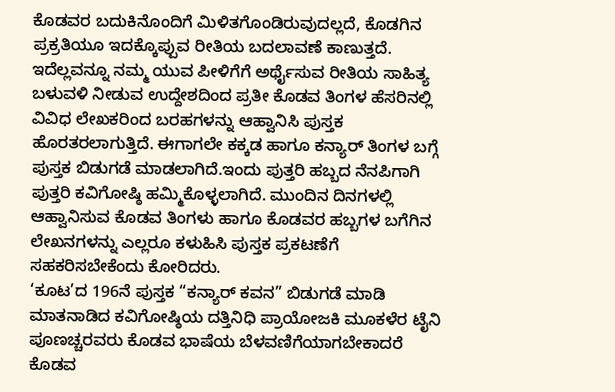ಕೊಡವರ ಬದುಕಿನೊಂದಿಗೆ ಮಿಳಿತಗೊಂಡಿರುವುದಲ್ಲದೆ, ಕೊಡಗಿನ ಪ್ರಕ್ರತಿಯೂ ಇದಕ್ಕೊಪ್ಪುವ ರೀತಿಯ ಬದಲಾವಣೆ ಕಾಣುತ್ತದೆ. ಇದೆಲ್ಲವನ್ನೂ ನಮ್ಮ ಯುವ ಪೀಳಿಗೆಗೆ ಅರ್ಥೈಸುವ ರೀತಿಯ ಸಾಹಿತ್ಯ ಬಳುವಳಿ ನೀಡುವ ಉದ್ದೇಶದಿಂದ ಪ್ರತೀ ಕೊಡವ ತಿಂಗಳ ಹೆಸರಿನಲ್ಲಿ ವಿವಿಧ ಲೇಖಕರಿಂದ ಬರಹಗಳನ್ನು ಆಹ್ವಾನಿಸಿ ಪುಸ್ತಕ ಹೊರತರಲಾಗುತ್ತಿದೆ. ಈಗಾಗಲೇ ಕಕ್ಕಡ ಹಾಗೂ ಕನ್ಯಾರ್ ತಿಂಗಳ ಬಗ್ಗೆ ಪುಸ್ತಕ ಬಿಡುಗಡೆ ಮಾಡಲಾಗಿದೆ.ಇಂದು ಪುತ್ತರಿ ಹಬ್ಬದ ನೆನಪಿಗಾಗಿ ಪುತ್ತರಿ ಕವಿಗೋಷ್ಠಿ ಹಮ್ಮಿಕೊಳ್ಳಲಾಗಿದೆ. ಮುಂದಿನ ದಿನಗಳಲ್ಲಿ ಆಹ್ವಾನಿಸುವ ಕೊಡವ ತಿಂಗಳು ಹಾಗೂ ಕೊಡವರ ಹಬ್ಬಗಳ ಬಗೆಗಿನ ಲೇಖನಗಳನ್ನು ಎಲ್ಲರೂ ಕಳುಹಿಸಿ ಪುಸ್ತಕ ಪ್ರಕಟಣೆಗೆ ಸಹಕರಿಸಬೇಕೆಂದು ಕೋರಿದರು.
‘ಕೂಟ’ದ 196ನೆ ಪುಸ್ತಕ “ಕನ್ಯಾರ್ ಕವನ” ಬಿಡುಗಡೆ ಮಾಡಿ ಮಾತನಾಡಿದ ಕವಿಗೋಷ್ಠಿಯ ದತ್ತಿನಿಧಿ ಪ್ರಾಯೋಜಕಿ ಮೂಕಳೆರ ಟೈನಿ ಪೂಣಚ್ಚರವರು ಕೊಡವ ಭಾಷೆಯ ಬೆಳವಣಿಗೆಯಾಗಬೇಕಾದರೆ ಕೊಡವ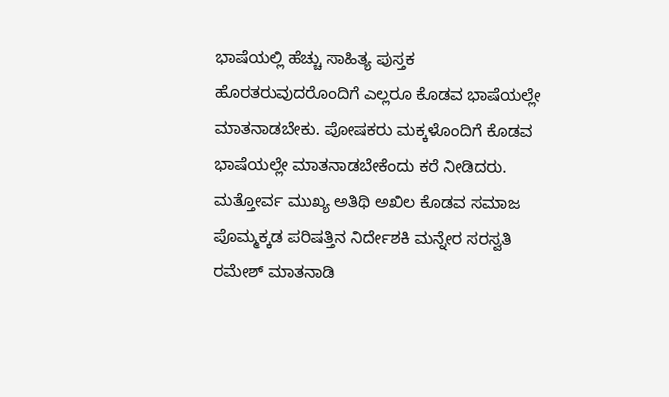ಭಾಷೆಯಲ್ಲಿ ಹೆಚ್ಚು ಸಾಹಿತ್ಯ ಪುಸ್ತಕ ಹೊರತರುವುದರೊಂದಿಗೆ ಎಲ್ಲರೂ ಕೊಡವ ಭಾಷೆಯಲ್ಲೇ ಮಾತನಾಡಬೇಕು. ಪೋಷಕರು ಮಕ್ಕಳೊಂದಿಗೆ ಕೊಡವ ಭಾಷೆಯಲ್ಲೇ ಮಾತನಾಡಬೇಕೆಂದು ಕರೆ ನೀಡಿದರು.
ಮತ್ತೋರ್ವ ಮುಖ್ಯ ಅತಿಥಿ ಅಖಿಲ ಕೊಡವ ಸಮಾಜ ಪೊಮ್ಮಕ್ಕಡ ಪರಿಷತ್ತಿನ ನಿರ್ದೇಶಕಿ ಮನ್ನೇರ ಸರಸ್ವತಿ ರಮೇಶ್ ಮಾತನಾಡಿ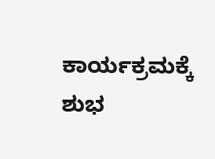ಕಾರ್ಯಕ್ರಮಕ್ಕೆ ಶುಭ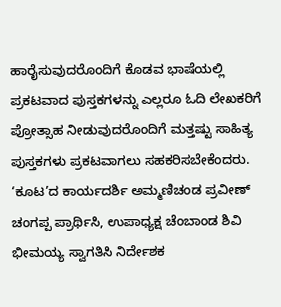ಹಾರೈಸುವುದರೊಂದಿಗೆ ಕೊಡವ ಭಾಷೆಯಲ್ಲಿ ಪ್ರಕಟವಾದ ಪುಸ್ತಕಗಳನ್ನು ಎಲ್ಲರೂ ಓದಿ ಲೇಖಕರಿಗೆ ಪ್ರೋತ್ಸಾಹ ನೀಡುವುದರೊಂದಿಗೆ ಮತ್ತಷ್ಟು ಸಾಹಿತ್ಯ ಪುಸ್ತಕಗಳು ಪ್ರಕಟವಾಗಲು ಸಹಕರಿಸಬೇಕೆಂದರು.
‘ಕೂಟ’ದ ಕಾರ್ಯದರ್ಶಿ ಅಮ್ಮಣಿಚಂಡ ಪ್ರವೀಣ್ ಚಂಗಪ್ಪ ಪ್ರಾರ್ಥಿಸಿ, ಉಪಾಧ್ಯಕ್ಷ ಚೆಂಬಾಂಡ ಶಿವಿ ಭೀಮಯ್ಯ ಸ್ವಾಗತಿಸಿ ನಿರ್ದೇಶಕ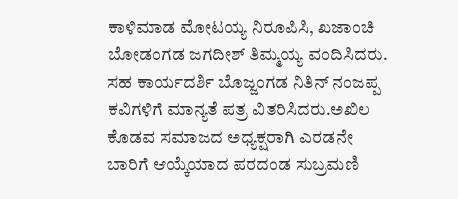ಕಾಳಿಮಾಡ ಮೋಟಯ್ಯ ನಿರೂಪಿಸಿ, ಖಜಾಂಚಿ ಬೋಡಂಗಡ ಜಗದೀಶ್ ತಿಮ್ಮಯ್ಯ ವಂದಿಸಿದರು. ಸಹ ಕಾರ್ಯದರ್ಶಿ ಬೊಜ್ಜಂಗಡ ನಿತಿನ್ ನಂಜಪ್ಪ ಕವಿಗಳಿಗೆ ಮಾನ್ಯತೆ ಪತ್ರ ವಿತರಿಸಿದರು.ಅಖಿಲ ಕೊಡವ ಸಮಾಜದ ಅಧ್ಯಕ್ಷರಾಗಿ ಎರಡನೇ ಬಾರಿಗೆ ಆಯ್ಕೆಯಾದ ಪರದಂಡ ಸುಬ್ರಮಣಿ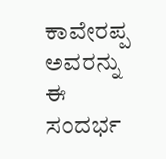ಕಾವೇರಪ್ಪ ಅವರನ್ನು ಈ ಸಂದರ್ಭ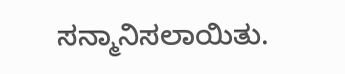ಸನ್ಮಾನಿಸಲಾಯಿತು.